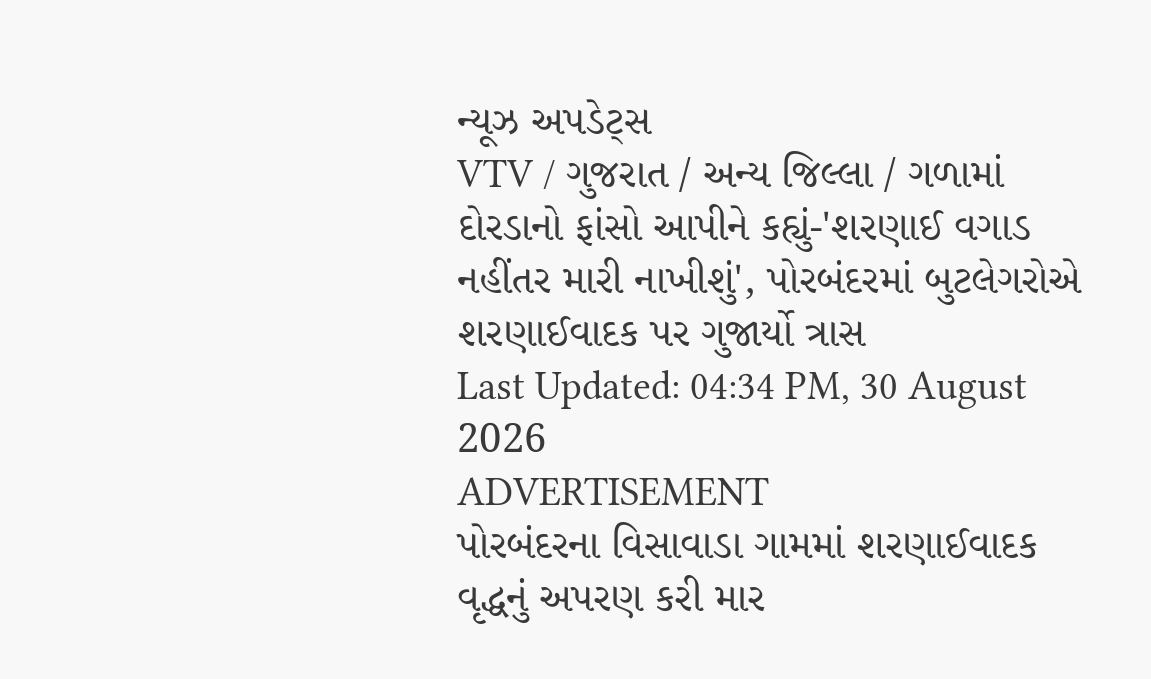ન્યૂઝ અપડેટ્સ
VTV / ગુજરાત / અન્ય જિલ્લા / ગળામાં દોરડાનો ફાંસો આપીને કહ્યું-'શરણાઈ વગાડ નહીંતર મારી નાખીશું', પોરબંદરમાં બુટલેગરોએ શરણાઈવાદક પર ગુજાર્યો ત્રાસ
Last Updated: 04:34 PM, 30 August 2026
ADVERTISEMENT
પોરબંદરના વિસાવાડા ગામમાં શરણાઈવાદક વૃદ્ધનું અપરણ કરી માર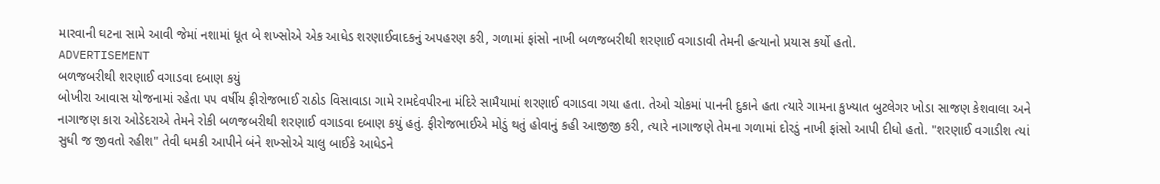મારવાની ઘટના સામે આવી જેમાં નશામાં ધૂત બે શખ્સોએ એક આધેડ શરણાઈવાદકનું અપહરણ કરી, ગળામાં ફાંસો નાખી બળજબરીથી શરણાઈ વગાડાવી તેમની હત્યાનો પ્રયાસ કર્યો હતો.
ADVERTISEMENT
બળજબરીથી શરણાઈ વગાડવા દબાણ કયું
બોખીરા આવાસ યોજનામાં રહેતા ૫૫ વર્ષીય ફીરોજભાઈ રાઠોડ વિસાવાડા ગામે રામદેવપીરના મંદિરે સામૈયામાં શરણાઈ વગાડવા ગયા હતા. તેઓ ચોકમાં પાનની દુકાને હતા ત્યારે ગામના કુખ્યાત બુટલેગર ખોડા સાજણ કેશવાલા અને નાગાજણ કારા ઓડેદરાએ તેમને રોકી બળજબરીથી શરણાઈ વગાડવા દબાણ કયું હતું. ફીરોજભાઈએ મોડું થતું હોવાનું કહી આજીજી કરી, ત્યારે નાગાજણે તેમના ગળામાં દોરડું નાખી ફાંસો આપી દીધો હતો. "શરણાઈ વગાડીશ ત્યાં સુધી જ જીવતો રહીશ" તેવી ધમકી આપીને બંને શખ્સોએ ચાલુ બાઈકે આધેડને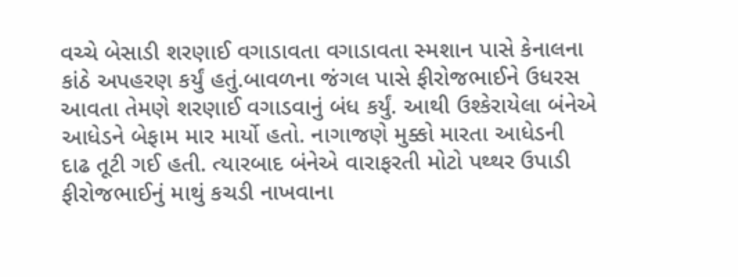વચ્ચે બેસાડી શરણાઈ વગાડાવતા વગાડાવતા સ્મશાન પાસે કેનાલના કાંઠે અપહરણ કર્યું હતું.બાવળના જંગલ પાસે ફીરોજભાઈને ઉધરસ આવતા તેમણે શરણાઈ વગાડવાનું બંધ કર્યું. આથી ઉશ્કેરાયેલા બંનેએ આધેડને બેફામ માર માર્યો હતો. નાગાજણે મુક્કો મારતા આધેડની દાઢ તૂટી ગઈ હતી. ત્યારબાદ બંનેએ વારાફરતી મોટો પથ્થર ઉપાડી ફીરોજભાઈનું માથું કચડી નાખવાના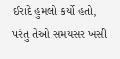ઈરાદે હુમલો કર્યો હતો, પરંતુ તેઓ સમયસર ખસી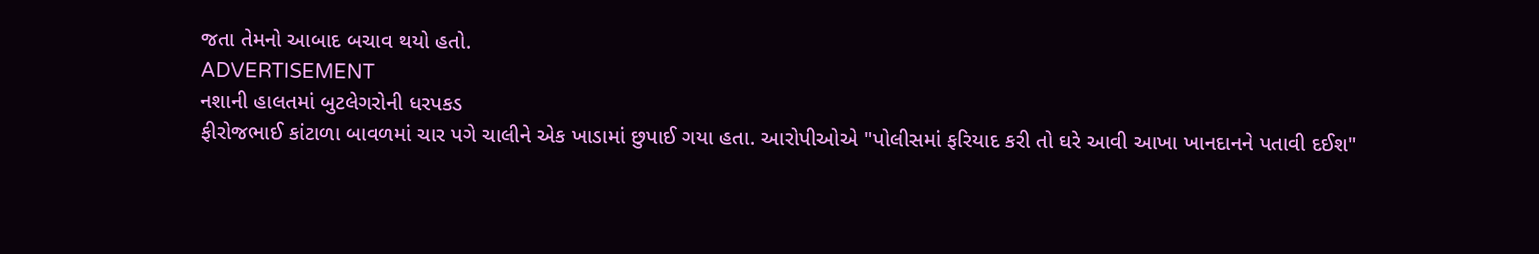જતા તેમનો આબાદ બચાવ થયો હતો.
ADVERTISEMENT
નશાની હાલતમાં બુટલેગરોની ધરપકડ
ફીરોજભાઈ કાંટાળા બાવળમાં ચાર પગે ચાલીને એક ખાડામાં છુપાઈ ગયા હતા. આરોપીઓએ "પોલીસમાં ફરિયાદ કરી તો ઘરે આવી આખા ખાનદાનને પતાવી દઈશ"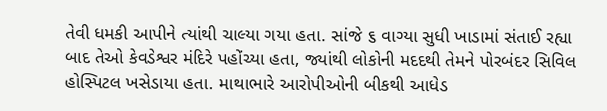તેવી ધમકી આપીને ત્યાંથી ચાલ્યા ગયા હતા. સાંજે ૬ વાગ્યા સુધી ખાડામાં સંતાઈ રહ્યા બાદ તેઓ કેવડેશ્વર મંદિરે પહોંચ્યા હતા, જ્યાંથી લોકોની મદદથી તેમને પોરબંદર સિવિલ હોસ્પિટલ ખસેડાયા હતા. માથાભારે આરોપીઓની બીકથી આધેડ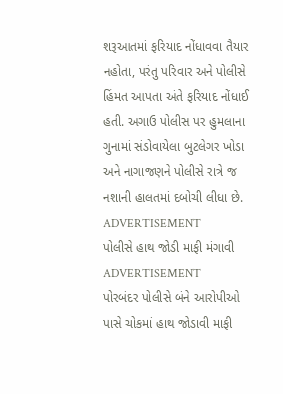શરૂઆતમાં ફરિયાદ નોંધાવવા તૈયાર નહોતા, પરંતુ પરિવાર અને પોલીસે હિંમત આપતા અંતે ફરિયાદ નોંધાઈ હતી. અગાઉ પોલીસ પર હુમલાના ગુનામાં સંડોવાયેલા બુટલેગર ખોડા અને નાગાજણને પોલીસે રાત્રે જ નશાની હાલતમાં દબોચી લીધા છે.
ADVERTISEMENT
પોલીસે હાથ જોડી માફી મંગાવી
ADVERTISEMENT
પોરબંદર પોલીસે બંને આરોપીઓ પાસે ચોકમાં હાથ જોડાવી માફી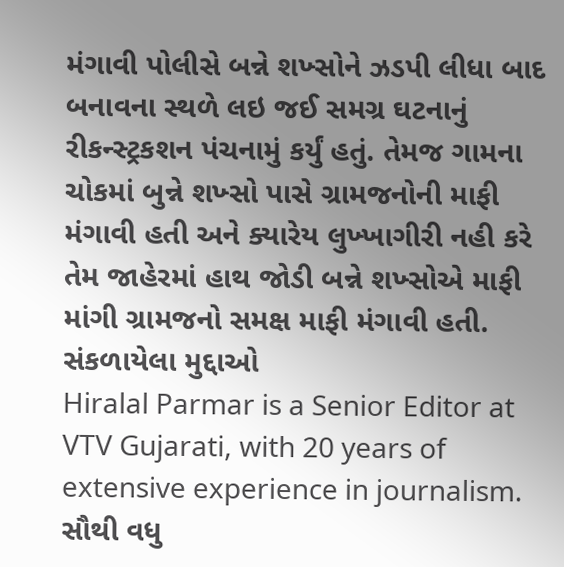મંગાવી પોલીસે બન્ને શખ્સોને ઝડપી લીધા બાદ બનાવના સ્થળે લઇ જઈ સમગ્ર ઘટનાનું રીકન્સ્ટ્રકશન પંચનામું કર્યું હતું. તેમજ ગામના ચોકમાં બુન્ને શખ્સો પાસે ગ્રામજનોની માફી મંગાવી હતી અને ક્યારેય લુખ્ખાગીરી નહી કરે તેમ જાહેરમાં હાથ જોડી બન્ને શખ્સોએ માફી માંગી ગ્રામજનો સમક્ષ માફી મંગાવી હતી.
સંકળાયેલા મુદ્દાઓ
Hiralal Parmar is a Senior Editor at VTV Gujarati, with 20 years of extensive experience in journalism.
સૌથી વધુ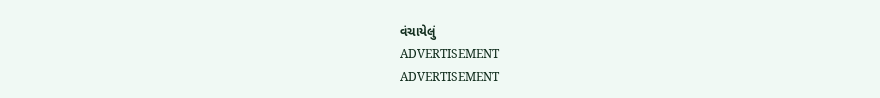વંચાયેલું
ADVERTISEMENT
ADVERTISEMENT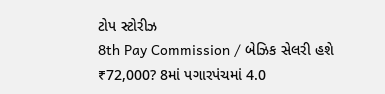ટોપ સ્ટોરીઝ
8th Pay Commission / બેઝિક સેલરી હશે ₹72,000? 8માં પગારપંચમાં 4.0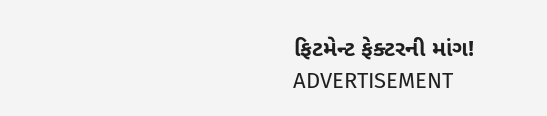ફિટમેન્ટ ફેક્ટરની માંગ!
ADVERTISEMENT